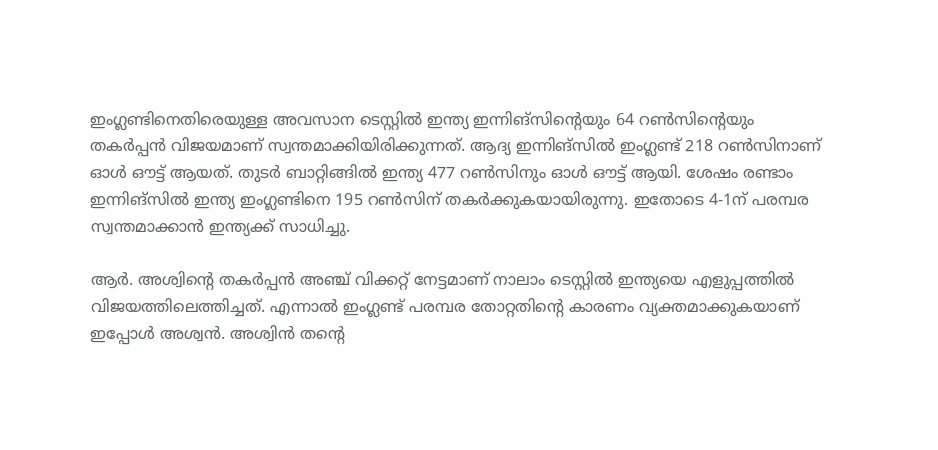ഇംഗ്ലണ്ടിനെതിരെയുള്ള അവസാന ടെസ്റ്റില്‍ ഇന്ത്യ ഇന്നിങ്സിന്റെയും 64 റണ്‍സിന്റെയും തകര്‍പ്പന്‍ വിജയമാണ് സ്വന്തമാക്കിയിരിക്കുന്നത്. ആദ്യ ഇന്നിങ്സില്‍ ഇംഗ്ലണ്ട് 218 റണ്‍സിനാണ് ഓള്‍ ഔട്ട് ആയത്. തുടര്‍ ബാറ്റിങ്ങില്‍ ഇന്ത്യ 477 റണ്‍സിനും ഓള്‍ ഔട്ട് ആയി. ശേഷം രണ്ടാം ഇന്നിങ്സില്‍ ഇന്ത്യ ഇംഗ്ലണ്ടിനെ 195 റണ്‍സിന് തകര്‍ക്കുകയായിരുന്നു. ഇതോടെ 4-1ന് പരമ്പര സ്വന്തമാക്കാന്‍ ഇന്ത്യക്ക് സാധിച്ചു.

ആര്‍. അശ്വിന്റെ തകര്‍പ്പന്‍ അഞ്ച് വിക്കറ്റ് നേട്ടമാണ് നാലാം ടെസ്റ്റില്‍ ഇന്ത്യയെ എളുപ്പത്തില്‍ വിജയത്തിലെത്തിച്ചത്. എന്നാല്‍ ഇംഗ്ലണ്ട് പരമ്പര തോറ്റതിന്റെ കാരണം വ്യക്തമാക്കുകയാണ് ഇപ്പോള്‍ അശ്വന്‍. അശ്വിന്‍ തന്റെ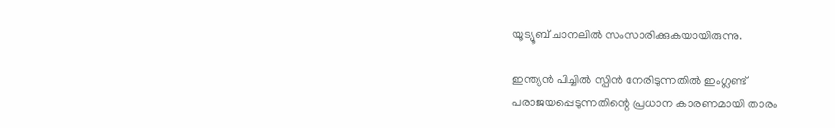യൂട്യൂബ് ചാനലില്‍ സംസാരിക്കുകയായിരുന്നു.

ഇന്ത്യന്‍ പിച്ചില്‍ സ്പിന്‍ നേരിടുന്നതില്‍ ഇംഗ്ലണ്ട് പരാജയപ്പെടുന്നതിന്റെ പ്രധാന കാരണമായി താരം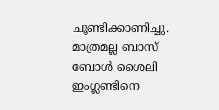ചൂണ്ടിക്കാണിച്ചു. മാത്രമല്ല ബാസ് ബോള്‍ ശൈലി ഇംഗ്ലണ്ടിനെ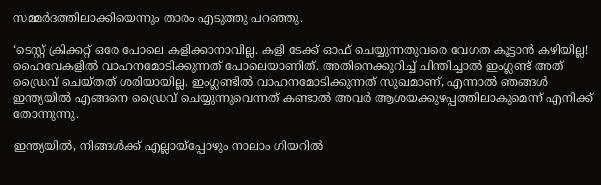സമ്മര്‍ദത്തിലാക്കിയെന്നും താരം എടുത്തു പറഞ്ഞു.

‘ടെസ്റ്റ് ക്രിക്കറ്റ് ഒരേ പോലെ കളിക്കാനാവില്ല. കളി ടേക്ക് ഓഫ് ചെയ്യുന്നതുവരെ വേഗത കൂട്ടാന്‍ കഴിയില്ല! ഹൈവേകളില്‍ വാഹനമോടിക്കുന്നത് പോലെയാണിത്. അതിനെക്കുറിച്ച് ചിന്തിച്ചാല്‍ ഇംഗ്ലണ്ട് അത് ഡ്രൈവ് ചെയ്തത് ശരിയായില്ല. ഇംഗ്ലണ്ടില്‍ വാഹനമോടിക്കുന്നത് സുഖമാണ്, എന്നാല്‍ ഞങ്ങള്‍ ഇന്ത്യയില്‍ എങ്ങനെ ഡ്രൈവ് ചെയ്യുന്നുവെന്നത് കണ്ടാല്‍ അവര്‍ ആശയക്കുഴപ്പത്തിലാകുമെന്ന് എനിക്ക് തോന്നുന്നു.

ഇന്ത്യയില്‍, നിങ്ങള്‍ക്ക് എല്ലായ്‌പ്പോഴും നാലാം ഗിയറില്‍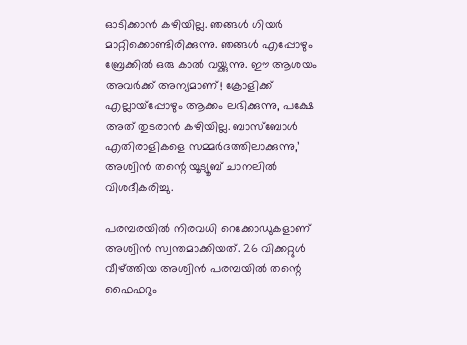ഓടിക്കാന്‍ കഴിയില്ല. ഞങ്ങള്‍ ഗിയര്‍ മാറ്റിക്കൊണ്ടിരിക്കുന്നു. ഞങ്ങള്‍ എപ്പോഴും ബ്രേക്കില്‍ ഒരു കാല്‍ വയ്ക്കുന്നു. ഈ ആശയം അവര്‍ക്ക് അന്യമാണ്! ക്രോളിക്ക് എല്ലായ്‌പ്പോഴും ആക്കം ലഭിക്കുന്നു, പക്ഷേ അത് തുടരാന്‍ കഴിയില്ല. ബാസ്‌ബോള്‍ എതിരാളികളെ സമ്മര്‍ദത്തിലാക്കുന്നു,’ അശ്വിന്‍ തന്റെ യൂട്യൂബ് ചാനലില്‍ വിശദീകരിച്ചു.

പരമ്പരയില്‍ നിരവധി റെക്കോഡുകളാണ് അശ്വിന്‍ സ്വന്തമാക്കിയത്. 26 വിക്കറ്റുള്‍ വീഴ്ത്തിയ അശ്വിന്‍ പരമ്പയില്‍ തന്റെ ഫൈഫറും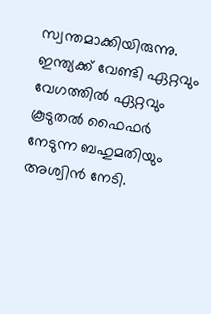സ്വന്തമാക്കിയിരുന്നു. ഇന്ത്യക്ക് വേണ്ടി ഏറ്റവും വേഗത്തില്‍ ഏറ്റവും കൂടുതല്‍ ഫൈഫര്‍ നേടുന്ന ബഹുമതിയും അശ്വിന്‍ നേടി.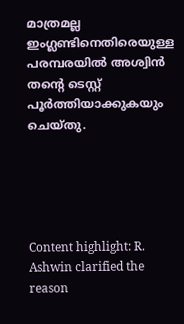മാത്രമല്ല ഇംഗ്ലണ്ടിനെതിരെയുള്ള പരമ്പരയില്‍ അശ്വിന്‍ തന്റെ ടെസ്റ്റ് പൂര്‍ത്തിയാക്കുകയും ചെയ്തു.





Content highlight: R. Ashwin clarified the reason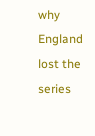why England lost the series